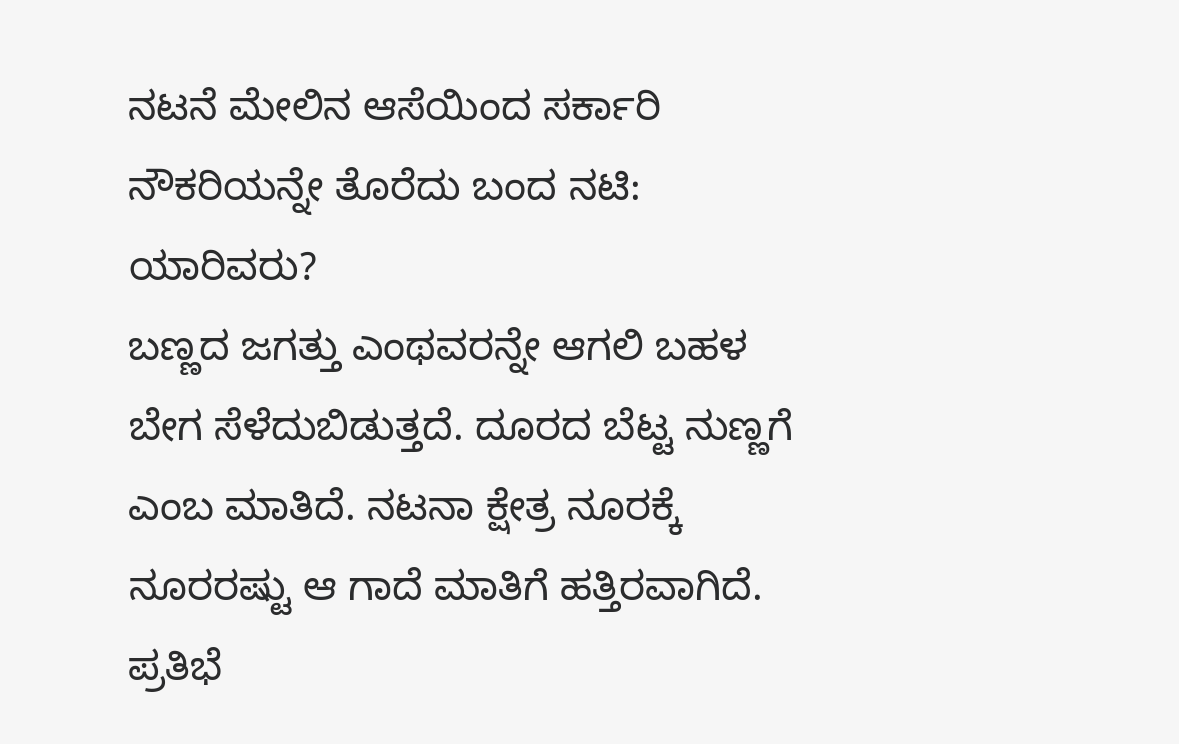ನಟನೆ ಮೇಲಿನ ಆಸೆಯಿಂದ ಸರ್ಕಾರಿ ನೌಕರಿಯನ್ನೇ ತೊರೆದು ಬಂದ ನಟಿ: ಯಾರಿವರು?
ಬಣ್ಣದ ಜಗತ್ತು ಎಂಥವರನ್ನೇ ಆಗಲಿ ಬಹಳ ಬೇಗ ಸೆಳೆದುಬಿಡುತ್ತದೆ. ದೂರದ ಬೆಟ್ಟ ನುಣ್ಣಗೆ ಎಂಬ ಮಾತಿದೆ. ನಟನಾ ಕ್ಷೇತ್ರ ನೂರಕ್ಕೆ ನೂರರಷ್ಟು ಆ ಗಾದೆ ಮಾತಿಗೆ ಹತ್ತಿರವಾಗಿದೆ. ಪ್ರತಿಭೆ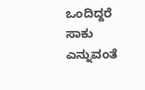ಒಂದಿದ್ದರೆ ಸಾಕು ಎನ್ನುವಂತೆ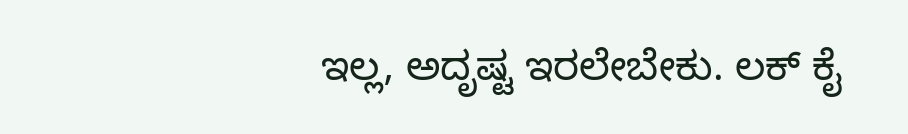ಇಲ್ಲ, ಅದೃಷ್ಟ ಇರಲೇಬೇಕು. ಲಕ್ ಕೈ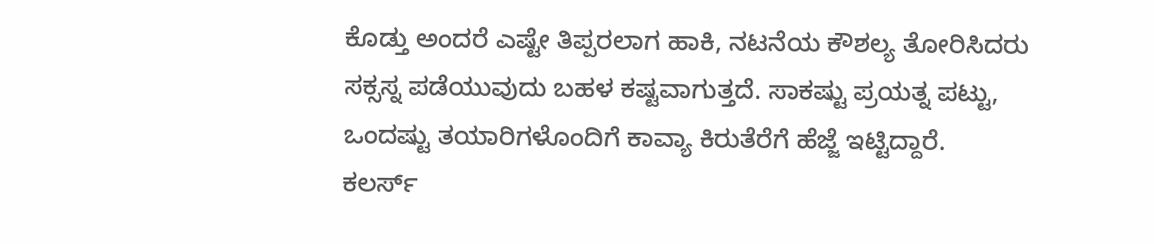ಕೊಡ್ತು ಅಂದರೆ ಎಷ್ಟೇ ತಿಪ್ಪರಲಾಗ ಹಾಕಿ, ನಟನೆಯ ಕೌಶಲ್ಯ ತೋರಿಸಿದರು ಸಕ್ಸಸ್ನ ಪಡೆಯುವುದು ಬಹಳ ಕಷ್ಟವಾಗುತ್ತದೆ. ಸಾಕಷ್ಟು ಪ್ರಯತ್ನ ಪಟ್ಟು, ಒಂದಷ್ಟು ತಯಾರಿಗಳೊಂದಿಗೆ ಕಾವ್ಯಾ ಕಿರುತೆರೆಗೆ ಹೆಜ್ಜೆ ಇಟ್ಟಿದ್ದಾರೆ.
ಕಲರ್ಸ್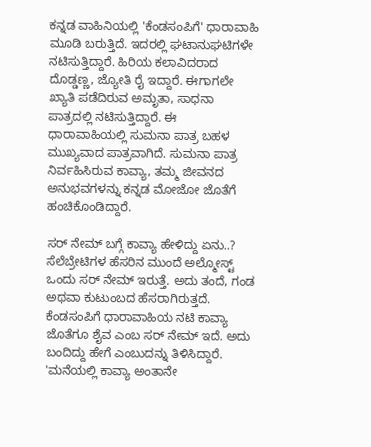ಕನ್ನಡ ವಾಹಿನಿಯಲ್ಲಿ 'ಕೆಂಡಸಂಪಿಗೆ' ಧಾರಾವಾಹಿ ಮೂಡಿ ಬರುತ್ತಿದೆ. ಇದರಲ್ಲಿ ಘಟಾನುಘಟಿಗಳೇ ನಟಿಸುತ್ತಿದ್ದಾರೆ. ಹಿರಿಯ ಕಲಾವಿದರಾದ ದೊಡ್ಡಣ್ಣ, ಜ್ಯೋತಿ ರೈ ಇದ್ದಾರೆ. ಈಗಾಗಲೇ ಖ್ಯಾತಿ ಪಡೆದಿರುವ ಅಮೃತಾ, ಸಾಧನಾ ಪಾತ್ರದಲ್ಲಿ ನಟಿಸುತ್ತಿದ್ದಾರೆ. ಈ ಧಾರಾವಾಹಿಯಲ್ಲಿ ಸುಮನಾ ಪಾತ್ರ ಬಹಳ ಮುಖ್ಯವಾದ ಪಾತ್ರವಾಗಿದೆ. ಸುಮನಾ ಪಾತ್ರ ನಿರ್ವಹಿಸಿರುವ ಕಾವ್ಯಾ, ತಮ್ಮ ಜೀವನದ ಅನುಭವಗಳನ್ನು ಕನ್ನಡ ಮೋಜೋ ಜೊತೆಗೆ ಹಂಚಿಕೊಂಡಿದ್ದಾರೆ.

ಸರ್ ನೇಮ್ ಬಗ್ಗೆ ಕಾವ್ಯಾ ಹೇಳಿದ್ದು ಏನು..?
ಸೆಲೆಬ್ರೇಟಿಗಳ ಹೆಸರಿನ ಮುಂದೆ ಅಲ್ಮೋಸ್ಟ್ ಒಂದು ಸರ್ ನೇಮ್ ಇರುತ್ತೆ. ಅದು ತಂದೆ, ಗಂಡ ಅಥವಾ ಕುಟುಂಬದ ಹೆಸರಾಗಿರುತ್ತದೆ. ಕೆಂಡಸಂಪಿಗೆ ಧಾರಾವಾಹಿಯ ನಟಿ ಕಾವ್ಯಾ ಜೊತೆಗೂ ಶೈವ ಎಂಬ ಸರ್ ನೇಮ್ ಇದೆ. ಅದು ಬಂದಿದ್ದು ಹೇಗೆ ಎಂಬುದನ್ನು ತಿಳಿಸಿದ್ದಾರೆ. 'ಮನೆಯಲ್ಲಿ ಕಾವ್ಯಾ ಅಂತಾನೇ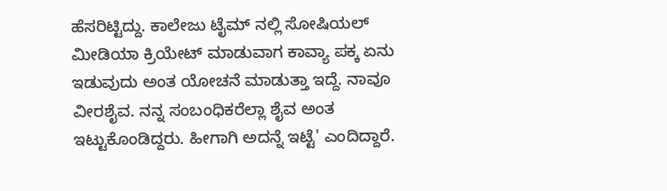ಹೆಸರಿಟ್ಟಿದ್ದು. ಕಾಲೇಜು ಟೈಮ್ ನಲ್ಲಿ ಸೋಷಿಯಲ್ ಮೀಡಿಯಾ ಕ್ರಿಯೇಟ್ ಮಾಡುವಾಗ ಕಾವ್ಯಾ ಪಕ್ಕ ಏನು ಇಡುವುದು ಅಂತ ಯೋಚನೆ ಮಾಡುತ್ತಾ ಇದ್ದೆ. ನಾವೂ ವೀರಶೈವ. ನನ್ನ ಸಂಬಂಧಿಕರೆಲ್ಲಾ ಶೈವ ಅಂತ ಇಟ್ಟುಕೊಂಡಿದ್ದರು. ಹೀಗಾಗಿ ಅದನ್ನೆ ಇಟ್ಟೆ' ಎಂದಿದ್ದಾರೆ.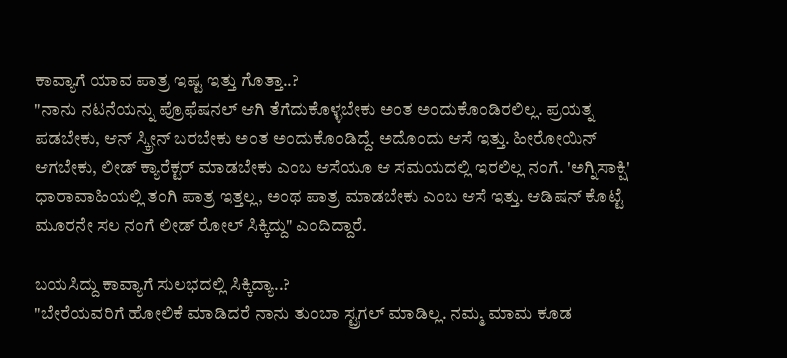ಕಾವ್ಯಾಗೆ ಯಾವ ಪಾತ್ರ ಇಷ್ಟ ಇತ್ತು ಗೊತ್ತಾ..?
"ನಾನು ನಟನೆಯನ್ನು ಪ್ರೊಫೆಷನಲ್ ಆಗಿ ತೆಗೆದುಕೊಳ್ಳಬೇಕು ಅಂತ ಅಂದುಕೊಂಡಿರಲಿಲ್ಲ. ಪ್ರಯತ್ನ ಪಡಬೇಕು, ಆನ್ ಸ್ಕ್ರೀನ್ ಬರಬೇಕು ಅಂತ ಅಂದುಕೊಂಡಿದ್ದೆ. ಅದೊಂದು ಆಸೆ ಇತ್ತು. ಹೀರೋಯಿನ್ ಆಗಬೇಕು, ಲೀಡ್ ಕ್ಯಾರೆಕ್ಟರ್ ಮಾಡಬೇಕು ಎಂಬ ಆಸೆಯೂ ಆ ಸಮಯದಲ್ಲಿ ಇರಲಿಲ್ಲ ನಂಗೆ. 'ಅಗ್ನಿಸಾಕ್ಷಿ' ಧಾರಾವಾಹಿಯಲ್ಲಿ ತಂಗಿ ಪಾತ್ರ ಇತ್ತಲ್ಲ, ಅಂಥ ಪಾತ್ರ ಮಾಡಬೇಕು ಎಂಬ ಆಸೆ ಇತ್ತು. ಆಡಿಷನ್ ಕೊಟ್ಟೆ ಮೂರನೇ ಸಲ ನಂಗೆ ಲೀಡ್ ರೋಲ್ ಸಿಕ್ಕಿದ್ದು" ಎಂದಿದ್ದಾರೆ.

ಬಯಸಿದ್ದು ಕಾವ್ಯಾಗೆ ಸುಲಭದಲ್ಲಿ ಸಿಕ್ಕಿದ್ಯಾ..?
"ಬೇರೆಯವರಿಗೆ ಹೋಲಿಕೆ ಮಾಡಿದರೆ ನಾನು ತುಂಬಾ ಸ್ಟ್ರಗಲ್ ಮಾಡಿಲ್ಲ. ನಮ್ಮ ಮಾಮ ಕೂಡ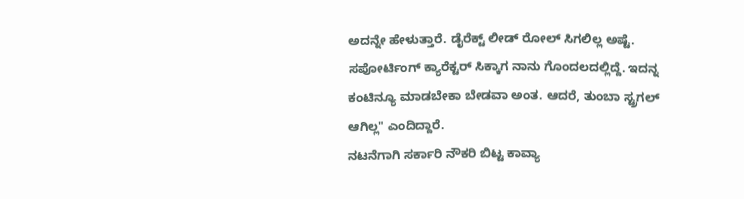ಅದನ್ನೇ ಹೇಳುತ್ತಾರೆ. ಡೈರೆಕ್ಟ್ ಲೀಡ್ ರೋಲ್ ಸಿಗಲಿಲ್ಲ ಅಷ್ಟೆ. ಸಪೋರ್ಟಿಂಗ್ ಕ್ಯಾರೆಕ್ಟರ್ ಸಿಕ್ಕಾಗ ನಾನು ಗೊಂದಲದಲ್ಲಿದ್ದೆ. ಇದನ್ನ ಕಂಟಿನ್ಯೂ ಮಾಡಬೇಕಾ ಬೇಡವಾ ಅಂತ. ಆದರೆ, ತುಂಬಾ ಸ್ಟ್ರಗಲ್ ಆಗಿಲ್ಲ" ಎಂದಿದ್ದಾರೆ.
ನಟನೆಗಾಗಿ ಸರ್ಕಾರಿ ನೌಕರಿ ಬಿಟ್ಟ ಕಾವ್ಯಾ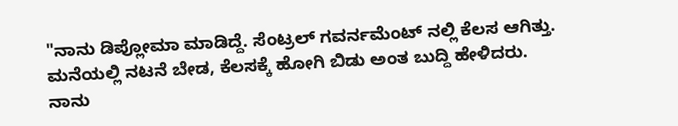"ನಾನು ಡಿಪ್ಲೋಮಾ ಮಾಡಿದ್ದೆ. ಸೆಂಟ್ರಲ್ ಗವರ್ನಮೆಂಟ್ ನಲ್ಲಿ ಕೆಲಸ ಆಗಿತ್ತು. ಮನೆಯಲ್ಲಿ ನಟನೆ ಬೇಡ, ಕೆಲಸಕ್ಕೆ ಹೋಗಿ ಬಿಡು ಅಂತ ಬುದ್ದಿ ಹೇಳಿದರು. ನಾನು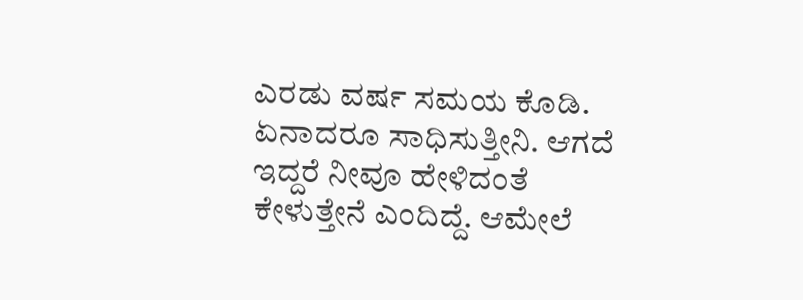ಎರಡು ವರ್ಷ ಸಮಯ ಕೊಡಿ. ಏನಾದರೂ ಸಾಧಿಸುತ್ತೀನಿ. ಆಗದೆ ಇದ್ದರೆ ನೀವೂ ಹೇಳಿದಂತೆ ಕೇಳುತ್ತೇನೆ ಎಂದಿದ್ದೆ. ಆಮೇಲೆ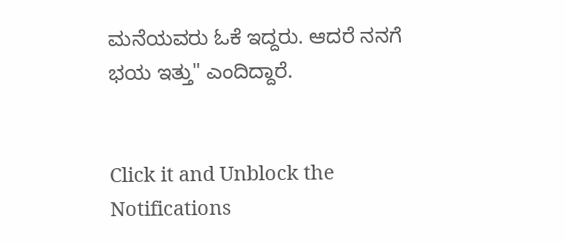ಮನೆಯವರು ಓಕೆ ಇದ್ದರು. ಆದರೆ ನನಗೆ ಭಯ ಇತ್ತು" ಎಂದಿದ್ದಾರೆ.


Click it and Unblock the Notifications